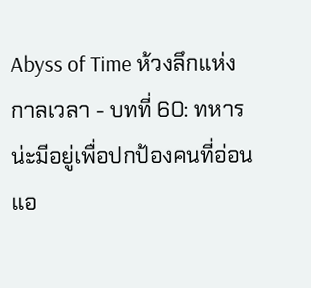Abyss of Time ห้วงลึกแห่งกาลเวลา - บทที่ 60: ทหารน่ะมีอยู่เพื่อปกป้องคนที่อ่อนแอ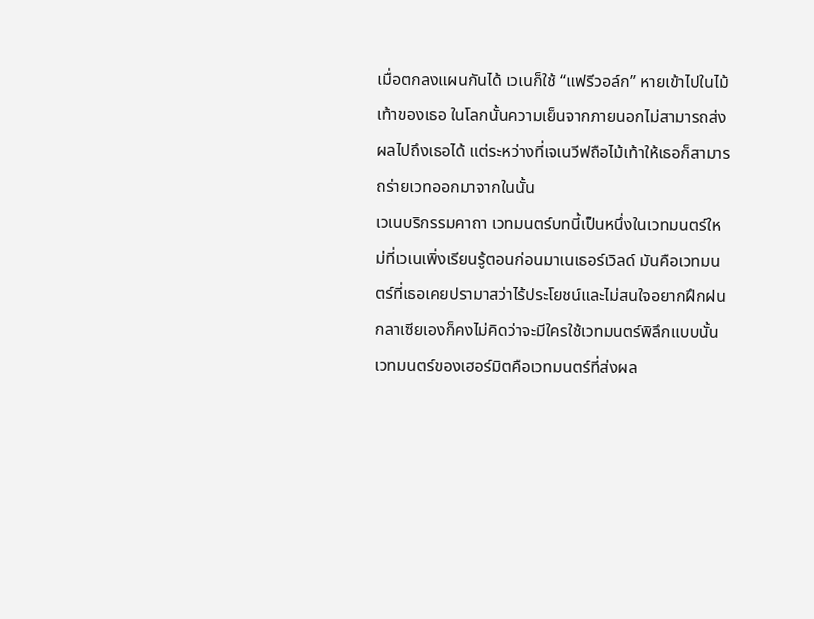เมื่อตกลงแผนกันได้ เวเนก็ใช้ “แฟรีวอล์ก” หายเข้าไปในไม้เท้าของเธอ ในโลกนั้นความเย็นจากภายนอกไม่สามารถส่งผลไปถึงเธอได้ แต่ระหว่างที่เจเนวีฟถือไม้เท้าให้เธอก็สามารถร่ายเวทออกมาจากในนั้น
เวเนบริกรรมคาถา เวทมนตร์บทนี้เป็นหนึ่งในเวทมนตร์ใหม่ที่เวเนเพิ่งเรียนรู้ตอนก่อนมาเนเธอร์เวิลด์ มันคือเวทมนตร์ที่เธอเคยปรามาสว่าไร้ประโยชน์และไม่สนใจอยากฝึกฝน
กลาเซียเองก็คงไม่คิดว่าจะมีใครใช้เวทมนตร์พิลึกแบบนั้น เวทมนตร์ของเฮอร์มิตคือเวทมนตร์ที่ส่งผล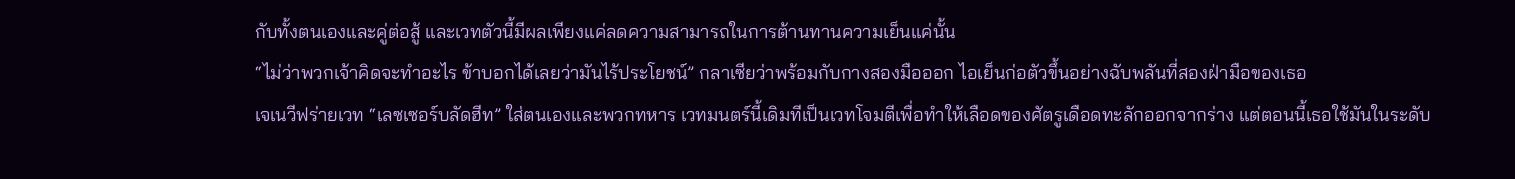กับทั้งตนเองและคู่ต่อสู้ และเวทตัวนี้มีผลเพียงแค่ลดความสามารถในการต้านทานความเย็นแค่นั้น
“ไม่ว่าพวกเจ้าคิดจะทำอะไร ข้าบอกได้เลยว่ามันไร้ประโยชน์” กลาเซียว่าพร้อมกับกางสองมือออก ไอเย็นก่อตัวขึ้นอย่างฉับพลันที่สองฝ่ามือของเธอ
เจเนวีฟร่ายเวท “เลซเซอร์บลัดฮีท” ใส่ตนเองและพวกทหาร เวทมนตร์นี้เดิมทีเป็นเวทโจมตีเพื่อทำให้เลือดของศัตรูเดือดทะลักออกจากร่าง แต่ตอนนี้เธอใช้มันในระดับ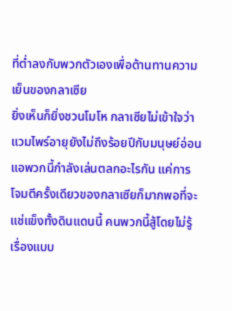ที่ต่ำลงกับพวกตัวเองเพื่อต้านทานความเย็นของกลาเซีย
ยิ่งเห็นก็ยิ่งชวนโมโห กลาเซียไม่เข้าใจว่าแวมไพร์อายุยังไม่ถึงร้อยปีกับมนุษย์อ่อนแอพวกนี้กำลังเล่นตลกอะไรกัน แค่การโจมตีครั้งเดียวของกลาเซียก็มากพอที่จะแช่แข็งทั้งดินแดนนี้ คนพวกนี้สู้โดยไม่รู้เรื่องแบบ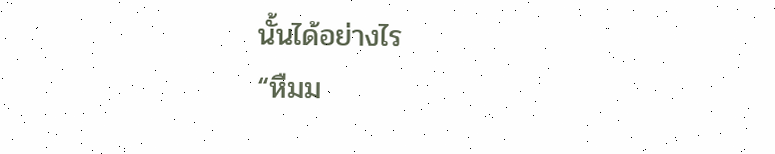นั้นได้อย่างไร
“หืมม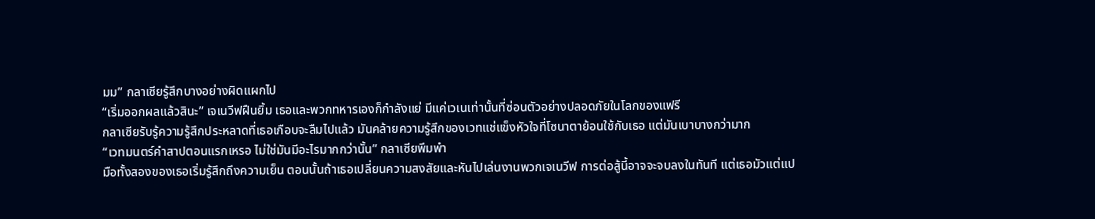มม” กลาเซียรู้สึกบางอย่างผิดแผกไป
“เริ่มออกผลแล้วสินะ” เจเนวีฟฝืนยิ้ม เธอและพวกทหารเองก็กำลังแย่ มีแค่เวเนเท่านั้นที่ซ่อนตัวอย่างปลอดภัยในโลกของแฟรี
กลาเซียรับรู้ความรู้สึกประหลาดที่เธอเกือบจะลืมไปแล้ว มันคล้ายความรู้สึกของเวทแช่แข็งหัวใจที่โซนาตาย้อนใช้กับเธอ แต่มันเบาบางกว่ามาก
“เวทมนตร์คำสาปตอนแรกเหรอ ไม่ใช่มันมีอะไรมากกว่านั้น” กลาเซียพึมพำ
มือทั้งสองของเธอเริ่มรู้สึกถึงความเย็น ตอนนั้นถ้าเธอเปลี่ยนความสงสัยและหันไปเล่นงานพวกเจเนวีฟ การต่อสู้นี้อาจจะจบลงในทันที แต่เธอมัวแต่แป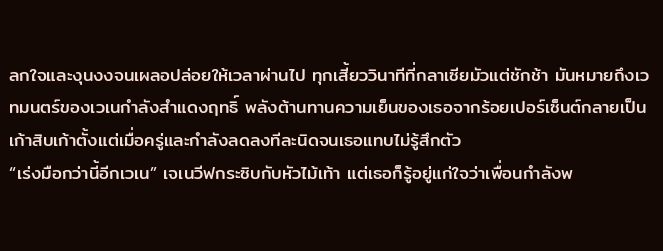ลกใจและงุนงงจนเผลอปล่อยให้เวลาผ่านไป ทุกเสี้ยววินาทีที่กลาเซียมัวแต่ชักช้า มันหมายถึงเวทมนตร์ของเวเนกำลังสำแดงฤทธิ์ พลังต้านทานความเย็นของเธอจากร้อยเปอร์เซ็นต์กลายเป็นเก้าสิบเก้าตั้งแต่เมื่อครู่และกำลังลดลงทีละนิดจนเธอแทบไม่รู้สึกตัว
“เร่งมือกว่านี้อีกเวเน” เจเนวีฟกระซิบกับหัวไม้เท้า แต่เธอก็รู้อยู่แก่ใจว่าเพื่อนกำลังพ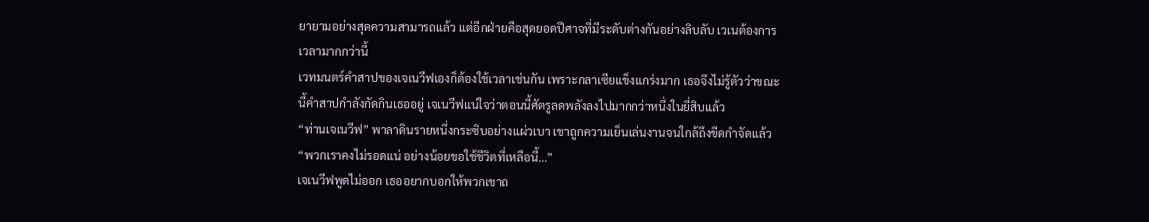ยายามอย่างสุดความสามารถแล้ว แต่อีกฝ่ายคือสุดยอดปีศาจที่มีระดับต่างกันอย่างลิบลับ เวเนต้องการเวลามากกว่านี้
เวทมนตร์คำสาปของเจเนวีฟเองก็ต้องใช้เวลาเช่นกัน เพราะกลาเซียแข็งแกร่งมาก เธอจึงไม่รู้ตัวว่าขณะนี้คำสาปกำลังกัดกินเธออยู่ เจเนวีฟแน่ใจว่าตอนนี้ศัตรูลดพลังลงไปมากกว่าหนึ่งในยี่สิบแล้ว
“ท่านเจเนวีฟ” พาลาดินรายหนึ่งกระซิบอย่างแผ่วเบา เขาถูกความเย็นเล่นงานจนใกล้ถึงขีดกำจัดแล้ว
“พวกเราคงไม่รอดแน่ อย่างน้อยขอใช้ชีวิตที่เหลือนี้…”
เจเนวีฟพูดไม่ออก เธออยากบอกให้พวกเขาถ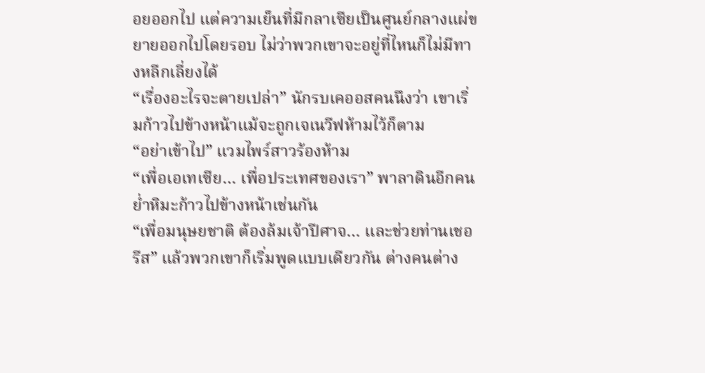อยออกไป แต่ความเย็นที่มีกลาเซียเป็นศูนย์กลางแผ่ขยายออกไปโดยรอบ ไม่ว่าพวกเขาจะอยู่ที่ไหนก็ไม่มีทางหลีกเลี่ยงได้
“เรื่องอะไรจะตายเปล่า” นักรบเคออสคนนึงว่า เขาเริ่มก้าวไปข้างหน้าแม้จะถูกเจเนวีฟห้ามไว้ก็ตาม
“อย่าเข้าไป” แวมไพร์สาวร้องห้าม
“เพื่อเอเทเซีย… เพื่อประเทศของเรา” พาลาดินอีกคนย่ำหิมะก้าวไปข้างหน้าเช่นกัน
“เพื่อมนุษยชาติ ต้องล้มเจ้าปีศาจ… และช่วยท่านเชอรีส” แล้วพวกเขาก็เริ่มพูดแบบเดียวกัน ต่างคนต่าง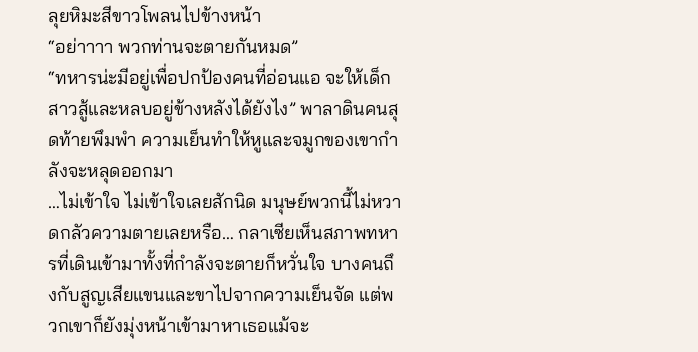ลุยหิมะสีขาวโพลนไปข้างหน้า
“อย่าาาา พวกท่านจะตายกันหมด”
“ทหารน่ะมีอยู่เพื่อปกป้องคนที่อ่อนแอ จะให้เด็กสาวสู้และหลบอยู่ข้างหลังได้ยังไง” พาลาดินคนสุดท้ายพึมพำ ความเย็นทำให้หูและจมูกของเขากำลังจะหลุดออกมา
…ไม่เข้าใจ ไม่เข้าใจเลยสักนิด มนุษย์พวกนี้ไม่หวาดกลัวความตายเลยหรือ… กลาเซียเห็นสภาพทหารที่เดินเข้ามาทั้งที่กำลังจะตายก็หวั่นใจ บางคนถึงกับสูญเสียแขนและขาไปจากความเย็นจัด แต่พวกเขาก็ยังมุ่งหน้าเข้ามาหาเธอแม้จะ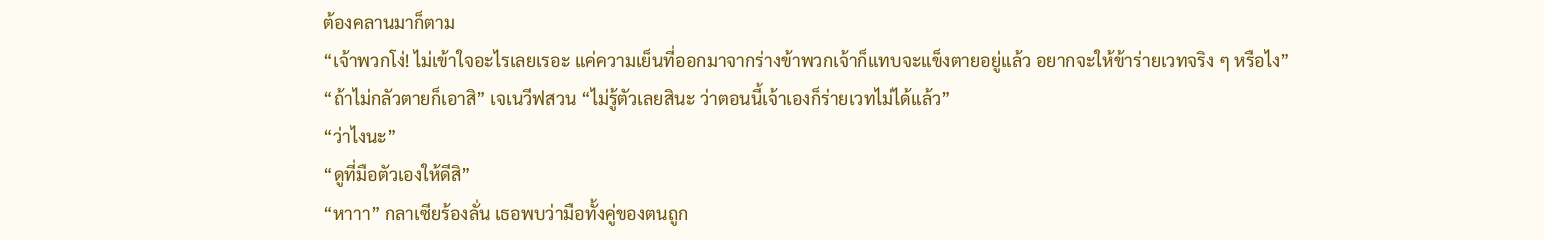ต้องคลานมาก็ตาม
“เจ้าพวกโง่! ไม่เข้าใจอะไรเลยเรอะ แค่ความเย็นที่ออกมาจากร่างข้าพวกเจ้าก็แทบจะแข็งตายอยู่แล้ว อยากจะให้ข้าร่ายเวทจริง ๆ หรือไง”
“ถ้าไม่กลัวตายก็เอาสิ” เจเนวีฟสวน “ไม่รู้ตัวเลยสินะ ว่าตอนนี้เจ้าเองก็ร่ายเวทไม่ได้แล้ว”
“ว่าไงนะ”
“ดูที่มือตัวเองให้ดีสิ”
“หาาา” กลาเซียร้องลั่น เธอพบว่ามือทั้งคู่ของตนถูก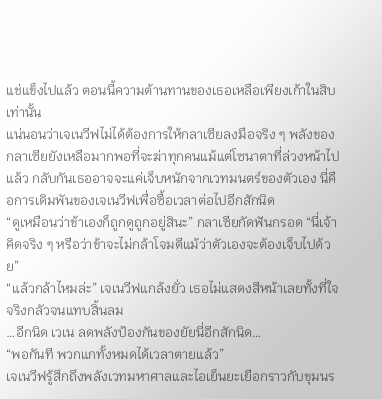แช่แข็งไปแล้ว ตอนนี้ความต้านทานของเธอเหลือเพียงเก้าในสิบเท่านั้น
แน่นอนว่าเจเนวีฟไม่ได้ต้องการให้กลาเซียลงมือจริง ๆ พลังของกลาเซียยังเหลือมากพอที่จะฆ่าทุกคนแม้แต่โซนาตาที่ล่วงหน้าไปแล้ว กลับกันเธออาจจะแค่เจ็บหนักจากเวทมนตร์ของตัวเอง นี่คือการเดิมพันของเจเนวีฟเพื่อซื้อเวลาต่อไปอีกสักนิด
“ดูเหมือนว่าข้าเองก็ถูกดูถูกอยู่สินะ” กลาเซียกัดฟันกรอด “นี่เจ้าคิดจริง ๆ หรือว่าข้าจะไม่กล้าโจมตีแม้ว่าตัวเองจะต้องเจ็บไปด้วย”
“แล้วกล้าไหมล่ะ” เจเนวีฟแกล้งยั่ว เธอไม่แสดงสีหน้าเลยทั้งที่ใจจริงกลัวจนแทบสิ้นลม
…อีกนิด เวเน ลดพลังป้องกันของยัยนี่อีกสักนิด…
“พอกันที พวกแกทั้งหมดได้เวลาตายแล้ว”
เจเนวีฟรู้สึกถึงพลังเวทมหาศาลและไอเย็นยะเยือกราวกับขุมนร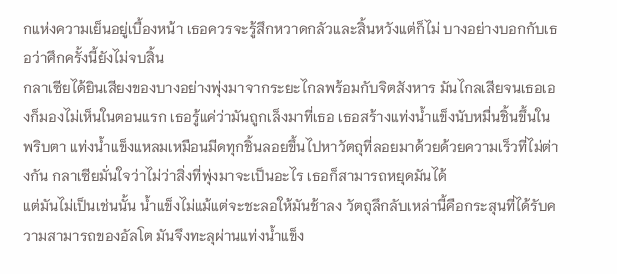กแห่งความเย็นอยู่เบื้องหน้า เธอควรจะรู้สึกหวาดกลัวและสิ้นหวังแต่ก็ไม่ บางอย่างบอกกับเธอว่าศึกครั้งนี้ยังไม่จบสิ้น
กลาเซียได้ยินเสียงของบางอย่างพุ่งมาจากระยะไกลพร้อมกับจิตสังหาร มันไกลเสียจนเธอเองก็มองไม่เห็นในตอนแรก เธอรู้แค่ว่ามันถูกเล็งมาที่เธอ เธอสร้างแท่งน้ำแข็งนับหมื่นชิ้นขึ้นในพริบตา แท่งน้ำแข็งแหลมเหมือนมีดทุกชิ้นลอยขึ้นไปหาวัตถุที่ลอยมาด้วยด้วยความเร็วที่ไม่ต่างกัน กลาเซียมั่นใจว่าไม่ว่าสิ่งที่พุ่งมาจะเป็นอะไร เธอก็สามารถหยุดมันได้
แต่มันไม่เป็นเช่นนั้น น้ำแข็งไม่แม้แต่จะชะลอให้มันช้าลง วัตถุลึกลับเหล่านี้คือกระสุนที่ได้รับความสามารถของอัลโต มันจึงทะลุผ่านแท่งน้ำแข็ง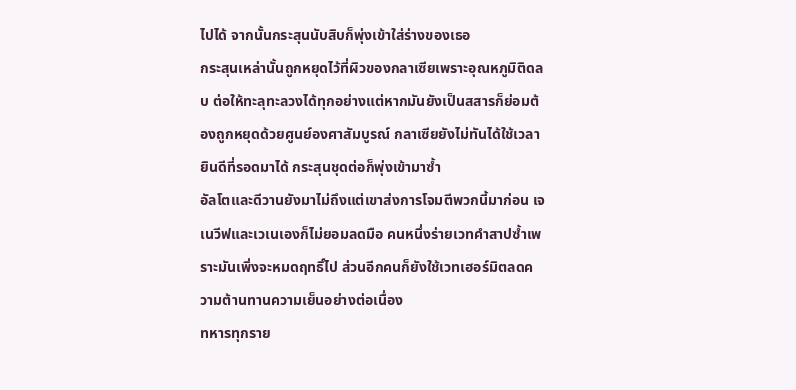ไปได้ จากนั้นกระสุนนับสิบก็พุ่งเข้าใส่ร่างของเธอ
กระสุนเหล่านั้นถูกหยุดไว้ที่ผิวของกลาเซียเพราะอุณหภูมิติดลบ ต่อให้ทะลุทะลวงได้ทุกอย่างแต่หากมันยังเป็นสสารก็ย่อมต้องถูกหยุดด้วยศูนย์องศาสัมบูรณ์ กลาเซียยังไม่ทันได้ใช้เวลายินดีที่รอดมาได้ กระสุนชุดต่อก็พุ่งเข้ามาซ้ำ
อัลโตและดีวานยังมาไม่ถึงแต่เขาส่งการโจมตีพวกนี้มาก่อน เจเนวีฟและเวเนเองก็ไม่ยอมลดมือ คนหนึ่งร่ายเวทคำสาปซ้ำเพราะมันเพิ่งจะหมดฤทธิ์ไป ส่วนอีกคนก็ยังใช้เวทเฮอร์มิตลดความต้านทานความเย็นอย่างต่อเนื่อง
ทหารทุกราย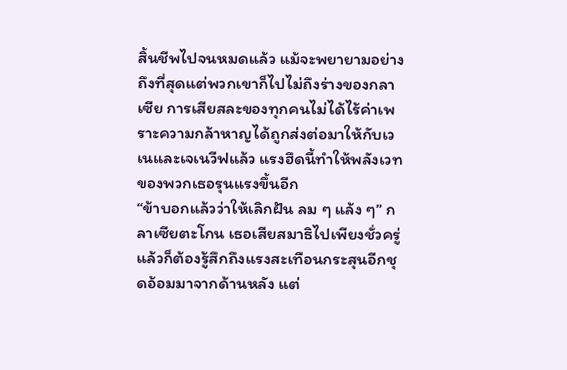สิ้นชีพไปจนหมดแล้ว แม้จะพยายามอย่างถึงที่สุดแต่พวกเขาก็ไปไม่ถึงร่างของกลาเซีย การเสียสละของทุกคนไม่ได้ไร้ค่าเพราะความกล้าหาญได้ถูกส่งต่อมาให้กับเวเนและเจเนวีฟแล้ว แรงฮึดนี้ทำให้พลังเวทของพวกเธอรุนแรงขึ้นอีก
“ข้าบอกแล้วว่าให้เลิกฝัน ลม ๆ แล้ง ๆ” กลาเซียตะโกน เธอเสียสมาธิไปเพียงชั่วครู่แล้วก็ต้องรู้สึกถึงแรงสะเทือนกระสุนอีกชุดอ้อมมาจากด้านหลัง แต่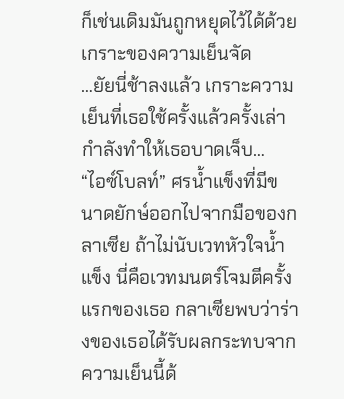ก็เช่นเดิมมันถูกหยุดไว้ได้ด้วยเกราะของความเย็นจัด
…ยัยนี่ช้าลงแล้ว เกราะความเย็นที่เธอใช้ครั้งแล้วครั้งเล่ากำลังทำให้เธอบาดเจ็บ…
“ไอซ์โบลท์” ศรน้ำแข็งที่มีขนาดยักษ์ออกไปจากมือของกลาเซีย ถ้าไม่นับเวทหัวใจน้ำแข็ง นี่คือเวทมนตร์โจมตีครั้งแรกของเธอ กลาเซียพบว่าร่างของเธอได้รับผลกระทบจากความเย็นนี้ด้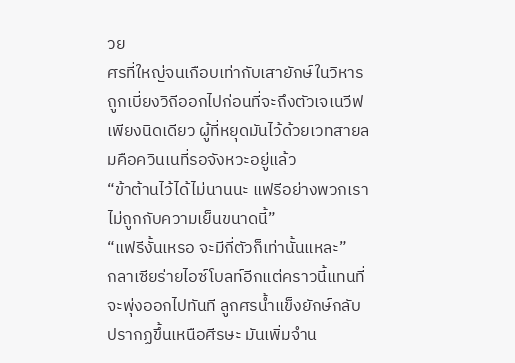วย
ศรที่ใหญ่จนเกือบเท่ากับเสายักษ์ในวิหารถูกเบี่ยงวิถีออกไปก่อนที่จะถึงตัวเจเนวีฟเพียงนิดเดียว ผู้ที่หยุดมันไว้ด้วยเวทสายลมคือควินเนที่รอจังหวะอยู่แล้ว
“ข้าต้านไว้ได้ไม่นานนะ แฟรีอย่างพวกเราไม่ถูกกับความเย็นขนาดนี้”
“แฟรีงั้นเหรอ จะมีกี่ตัวก็เท่านั้นแหละ”
กลาเซียร่ายไอซ์โบลท์อีกแต่คราวนี้แทนที่จะพุ่งออกไปทันที ลูกศรน้ำแข็งยักษ์กลับปรากฏขึ้นเหนือศีรษะ มันเพิ่มจำน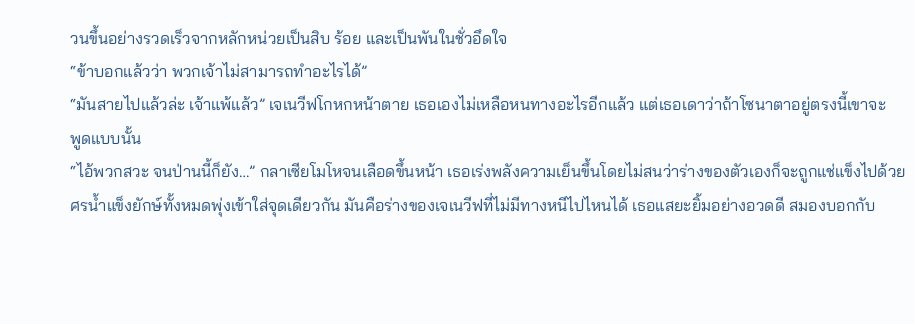วนขึ้นอย่างรวดเร็วจากหลักหน่วยเป็นสิบ ร้อย และเป็นพันในชั่วอึดใจ
“ข้าบอกแล้วว่า พวกเจ้าไม่สามารถทำอะไรได้”
“มันสายไปแล้วล่ะ เจ้าแพ้แล้ว” เจเนวีฟโกหกหน้าตาย เธอเองไม่เหลือหนทางอะไรอีกแล้ว แต่เธอเดาว่าถ้าโซนาตาอยู่ตรงนี้เขาจะ
พูดแบบนั้น
“ไอ้พวกสวะ จนป่านนี้ก็ยัง…” กลาเซียโมโหจนเลือดขึ้นหน้า เธอเร่งพลังความเย็นขึ้นโดยไม่สนว่าร่างของตัวเองก็จะถูกแช่แข็งไปด้วย
ศรน้ำแข็งยักษ์ทั้งหมดพุ่งเข้าใส่จุดเดียวกัน มันคือร่างของเจเนวีฟที่ไม่มีทางหนีไปไหนได้ เธอแสยะยิ้มอย่างอวดดี สมองบอกกับ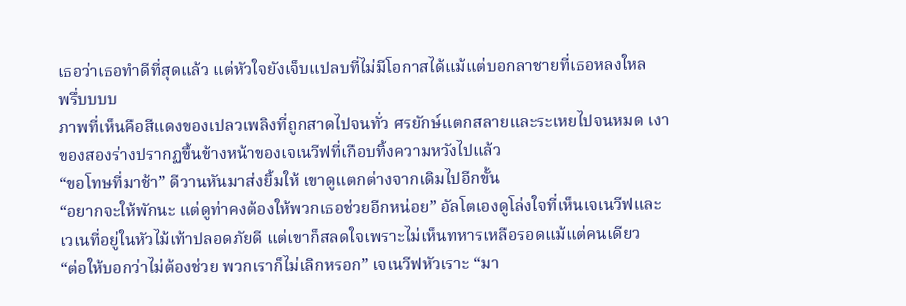เธอว่าเธอทำดีที่สุดแล้ว แต่หัวใจยังเจ็บแปลบที่ไม่มีโอกาสได้แม้แต่บอกลาชายที่เธอหลงใหล
พรึ่บบบบ
ภาพที่เห็นคือสีแดงของเปลวเพลิงที่ถูกสาดไปจนทั่ว ศรยักษ์แตกสลายและระเหยไปจนหมด เงาของสองร่างปรากฏขึ้นข้างหน้าของเจเนวีฟที่เกือบทิ้งความหวังไปแล้ว
“ขอโทษที่มาช้า” ดีวานหันมาส่งยิ้มให้ เขาดูแตกต่างจากเดิมไปอีกขั้น
“อยากจะให้พักนะ แต่ดูท่าคงต้องให้พวกเธอช่วยอีกหน่อย” อัลโตเองดูโล่งใจที่เห็นเจเนวีฟและเวเนที่อยู่ในหัวไม้เท้าปลอดภัยดี แต่เขาก็สลดใจเพราะไม่เห็นทหารเหลือรอดแม้แต่คนเดียว
“ต่อให้บอกว่าไม่ต้องช่วย พวกเราก็ไม่เลิกหรอก” เจเนวีฟหัวเราะ “มา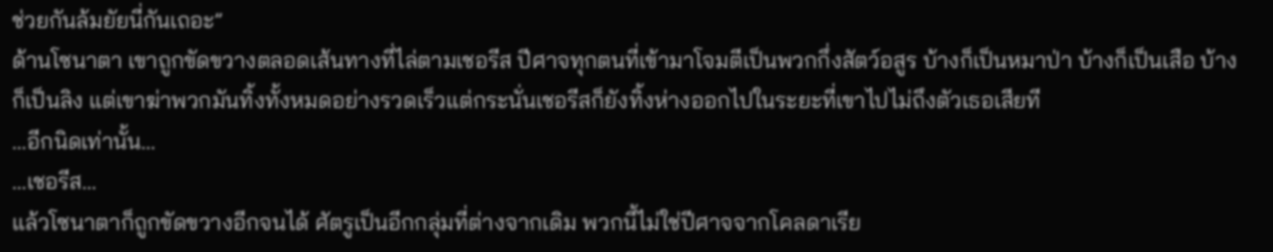ช่วยกันล้มยัยนี่กันเถอะ”
ด้านโซนาตา เขาถูกขัดขวางตลอดเส้นทางที่ไล่ตามเชอรีส ปีศาจทุกตนที่เข้ามาโจมตีเป็นพวกกึ่งสัตว์อสูร บ้างก็เป็นหมาป่า บ้างก็เป็นเสือ บ้างก็เป็นลิง แต่เขาฆ่าพวกมันทิ้งทั้งหมดอย่างรวดเร็วแต่กระนั่นเชอรีสก็ยังทิ้งห่างออกไปในระยะที่เขาไปไม่ถึงตัวเธอเสียที
…อีกนิดเท่านั้น…
…เชอรีส…
แล้วโซนาตาก็ถูกขัดขวางอีกจนได้ ศัตรูเป็นอีกกลุ่มที่ต่างจากเดิม พวกนี้ไม่ใช่ปีศาจจากโคลดาเรีย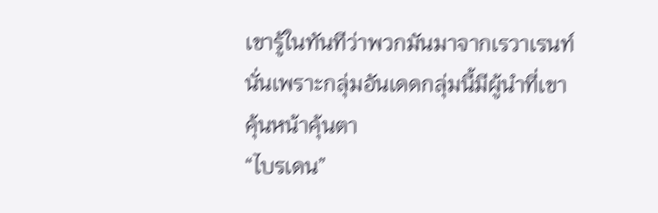เขารู้ในทันทีว่าพวกมันมาจากเรวาเรนท์ นั่นเพราะกลุ่มอันเดดกลุ่มนี้มีผู้นำที่เขาคุ้นหน้าคุ้นตา
“ไบรเดน”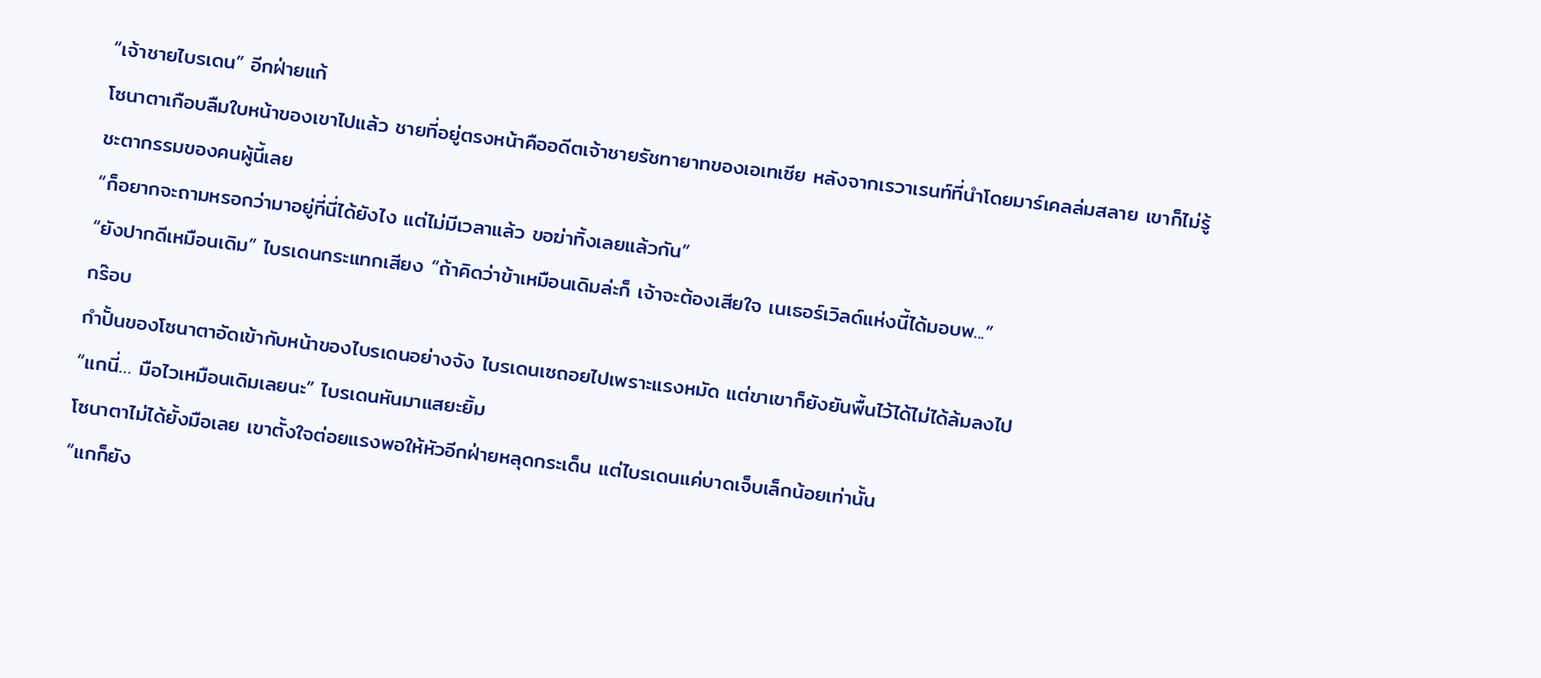“เจ้าชายไบรเดน” อีกฝ่ายแก้
โซนาตาเกือบลืมใบหน้าของเขาไปแล้ว ชายที่อยู่ตรงหน้าคืออดีตเจ้าชายรัชทายาทของเอเทเซีย หลังจากเรวาเรนท์ที่นำโดยมาร์เคลล่มสลาย เขาก็ไม่รู้ชะตากรรมของคนผู้นี้เลย
“ก็อยากจะถามหรอกว่ามาอยู่ที่นี่ได้ยังไง แต่ไม่มีเวลาแล้ว ขอฆ่าทิ้งเลยแล้วกัน”
“ยังปากดีเหมือนเดิม” ไบรเดนกระแทกเสียง “ถ้าคิดว่าข้าเหมือนเดิมล่ะก็ เจ้าจะต้องเสียใจ เนเธอร์เวิลด์แห่งนี้ได้มอบพ...”
กร๊อบ
กำปั้นของโซนาตาอัดเข้ากับหน้าของไบรเดนอย่างจัง ไบรเดนเซถอยไปเพราะแรงหมัด แต่ขาเขาก็ยังยันพื้นไว้ได้ไม่ได้ล้มลงไป
“แกนี่… มือไวเหมือนเดิมเลยนะ” ไบรเดนหันมาแสยะยิ้ม
โซนาตาไม่ได้ยั้งมือเลย เขาตั้งใจต่อยแรงพอให้หัวอีกฝ่ายหลุดกระเด็น แต่ไบรเดนแค่บาดเจ็บเล็กน้อยเท่านั้น
“แกก็ยัง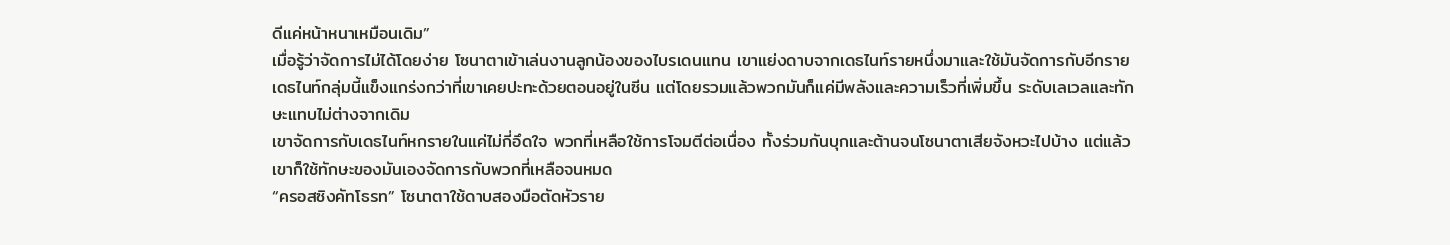ดีแค่หน้าหนาเหมือนเดิม”
เมื่อรู้ว่าจัดการไม่ได้โดยง่าย โซนาตาเข้าเล่นงานลูกน้องของไบรเดนแทน เขาแย่งดาบจากเดธไนท์รายหนึ่งมาและใช้มันจัดการกับอีกราย เดธไนท์กลุ่มนี้แข็งแกร่งกว่าที่เขาเคยปะทะด้วยตอนอยู่ในซีน แต่โดยรวมแล้วพวกมันก็แค่มีพลังและความเร็วที่เพิ่มขึ้น ระดับเลเวลและทักษะแทบไม่ต่างจากเดิม
เขาจัดการกับเดธไนท์หกรายในแค่ไม่กี่อึดใจ พวกที่เหลือใช้การโจมตีต่อเนื่อง ทั้งร่วมกันบุกและต้านจนโซนาตาเสียจังหวะไปบ้าง แต่แล้วเขาก็ใช้ทักษะของมันเองจัดการกับพวกที่เหลือจนหมด
“ครอสซิงคัทโธรท” โซนาตาใช้ดาบสองมือตัดหัวราย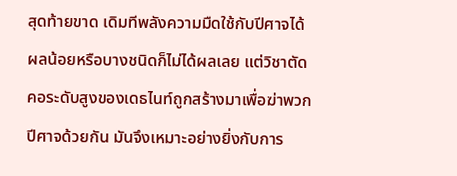สุดท้ายขาด เดิมทีพลังความมืดใช้กับปีศาจได้ผลน้อยหรือบางชนิดก็ไม่ได้ผลเลย แต่วิชาตัดคอระดับสูงของเดธไนท์ถูกสร้างมาเพื่อฆ่าพวกปีศาจด้วยกัน มันจึงเหมาะอย่างยิ่งกับการ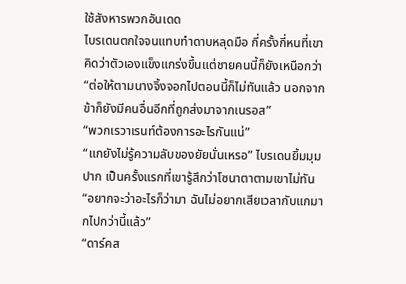ใช้สังหารพวกอันเดด
ไบรเดนตกใจจนแทบทำดาบหลุดมือ กี่ครั้งกี่หนที่เขาคิดว่าตัวเองแข็งแกร่งขึ้นแต่ชายคนนี้ก็ยังเหนือกว่า
“ต่อให้ตามนางจิ้งจอกไปตอนนี้ก็ไม่ทันแล้ว นอกจากข้าก็ยังมีคนอื่นอีกที่ถูกส่งมาจากเนรอส”
“พวกเรวาเรนท์ต้องการอะไรกันแน่”
“แกยังไม่รู้ความลับของยัยนั่นเหรอ” ไบรเดนยิ้มมุมปาก เป็นครั้งแรกที่เขารู้สึกว่าโซนาตาตามเขาไม่ทัน
“อยากจะว่าอะไรก็ว่ามา ฉันไม่อยากเสียเวลากับแกมากไปกว่านี้แล้ว”
“ดาร์คส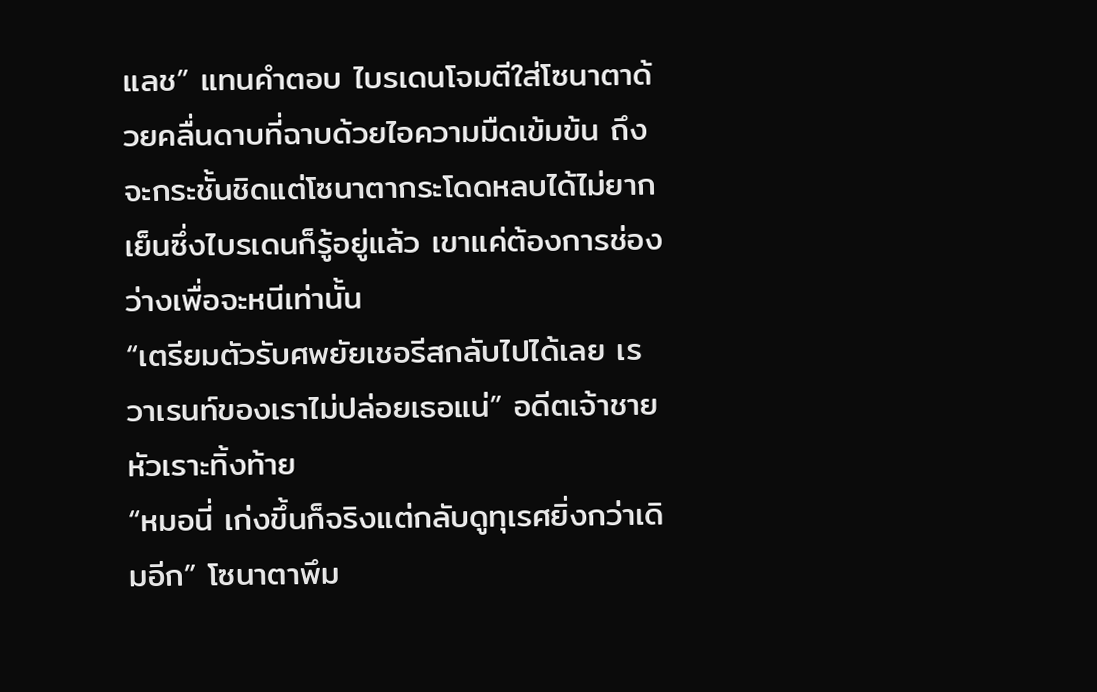แลช” แทนคำตอบ ไบรเดนโจมตีใส่โซนาตาด้วยคลื่นดาบที่ฉาบด้วยไอความมืดเข้มข้น ถึงจะกระชั้นชิดแต่โซนาตากระโดดหลบได้ไม่ยากเย็นซึ่งไบรเดนก็รู้อยู่แล้ว เขาแค่ต้องการช่องว่างเพื่อจะหนีเท่านั้น
“เตรียมตัวรับศพยัยเชอรีสกลับไปได้เลย เรวาเรนท์ของเราไม่ปล่อยเธอแน่” อดีตเจ้าชายหัวเราะทิ้งท้าย
“หมอนี่ เก่งขึ้นก็จริงแต่กลับดูทุเรศยิ่งกว่าเดิมอีก” โซนาตาพึม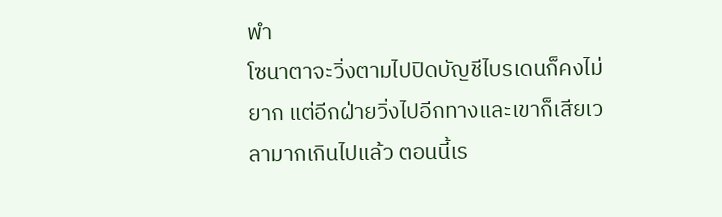พำ
โซนาตาจะวิ่งตามไปปิดบัญชีไบรเดนก็คงไม่ยาก แต่อีกฝ่ายวิ่งไปอีกทางและเขาก็เสียเวลามากเกินไปแล้ว ตอนนี้เร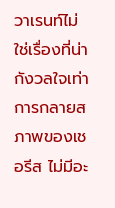วาเรนท์ไม่ใช่เรื่องที่น่ากังวลใจเท่าการกลายสภาพของเชอรีส ไม่มีอะ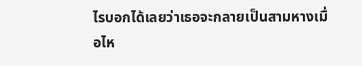ไรบอกได้เลยว่าเธอจะกลายเป็นสามหางเมื่อไห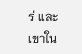ร่ และเขาใน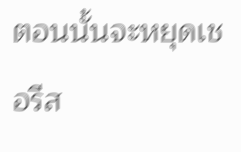ตอนนั้นจะหยุดเชอรีส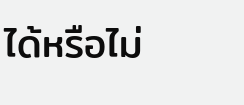ได้หรือไม่